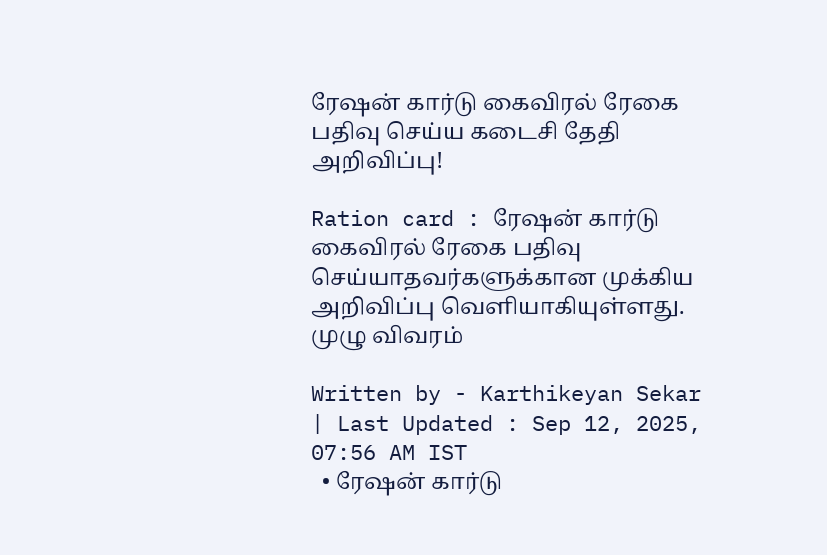ரேஷன் கார்டு கைவிரல் ரேகை பதிவு செய்ய கடைசி தேதி அறிவிப்பு!

Ration card : ரேஷன் கார்டு கைவிரல் ரேகை பதிவு செய்யாதவர்களுக்கான முக்கிய அறிவிப்பு வெளியாகியுள்ளது. முழு விவரம்

Written by - Karthikeyan Sekar | Last Updated : Sep 12, 2025, 07:56 AM IST
  • ரேஷன் கார்டு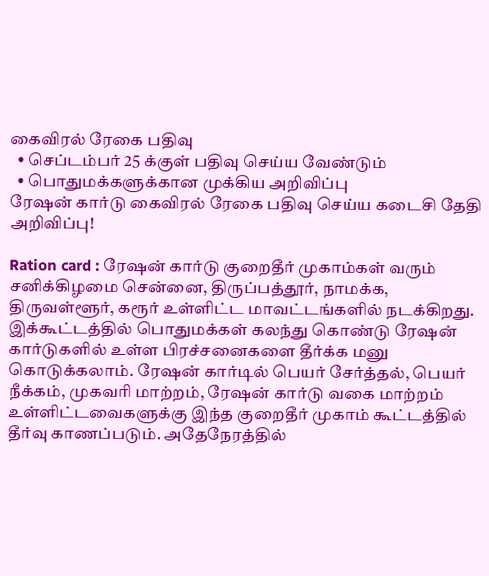கைவிரல் ரேகை பதிவு
  • செப்டம்பர் 25 க்குள் பதிவு செய்ய வேண்டும்
  • பொதுமக்களுக்கான முக்கிய அறிவிப்பு
ரேஷன் கார்டு கைவிரல் ரேகை பதிவு செய்ய கடைசி தேதி அறிவிப்பு!

Ration card : ரேஷன் கார்டு குறைதீர் முகாம்கள் வரும் சனிக்கிழமை சென்னை, திருப்பத்தூர், நாமக்க, திருவள்ளூர், கரூர் உள்ளிட்ட மாவட்டங்களில் நடக்கிறது. இக்கூட்டத்தில் பொதுமக்கள் கலந்து கொண்டு ரேஷன் கார்டுகளில் உள்ள பிரச்சனைகளை தீர்க்க மனு கொடுக்கலாம். ரேஷன் கார்டில் பெயர் சேர்த்தல், பெயர் நீக்கம், முகவரி மாற்றம், ரேஷன் கார்டு வகை மாற்றம் உள்ளிட்டவைகளுக்கு இந்த குறைதீர் முகாம் கூட்டத்தில் தீர்வு காணப்படும். அதேநேரத்தில்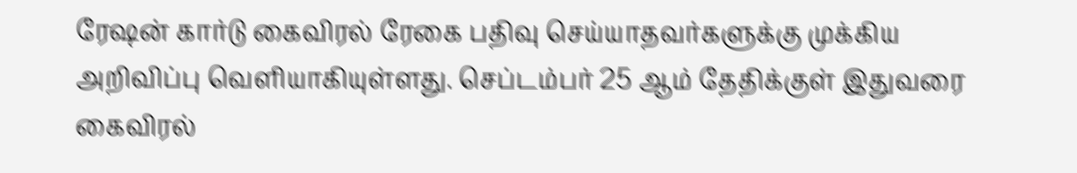ரேஷன் கார்டு கைவிரல் ரேகை பதிவு செய்யாதவர்களுக்கு முக்கிய அறிவிப்பு வெளியாகியுள்ளது. செப்டம்பர் 25 ஆம் தேதிக்குள் இதுவரை கைவிரல்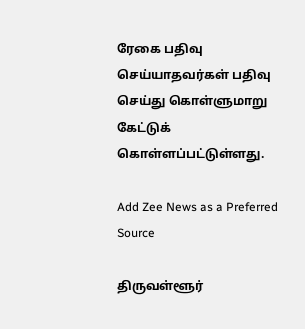ரேகை பதிவு செய்யாதவர்கள் பதிவு செய்து கொள்ளுமாறு கேட்டுக் கொள்ளப்பட்டுள்ளது.

Add Zee News as a Preferred Source

திருவள்ளூர்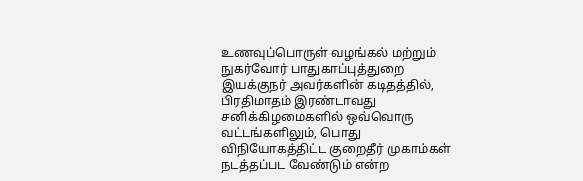உணவுப்பொருள் வழங்கல் மற்றும் நுகர்வோர் பாதுகாப்புத்துறை இயக்குநர் அவர்களின் கடிதத்தில், பிரதிமாதம் இரண்டாவது சனிக்கிழமைகளில் ஒவ்வொரு வட்டங்களிலும், பொது விநியோகத்திட்ட குறைதீர் முகாம்கள் நடத்தப்பட வேண்டும் என்ற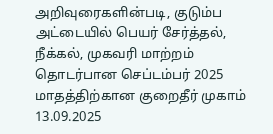அறிவுரைகளின்படி, குடும்ப அட்டையில் பெயர் சேர்த்தல், நீக்கல், முகவரி மாற்றம் தொடர்பான செப்டம்பர் 2025 மாதத்திற்கான குறைதீர் முகாம் 13.09.2025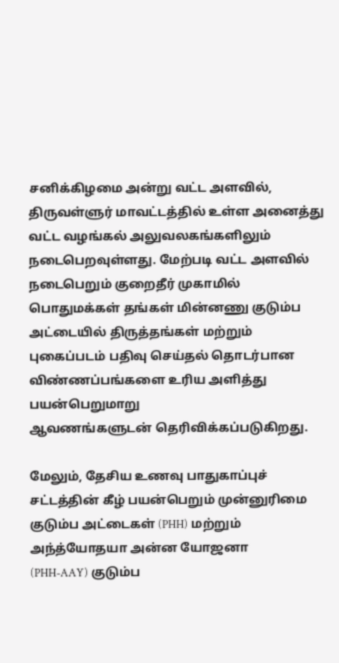சனிக்கிழமை அன்று வட்ட அளவில், திருவள்ளுர் மாவட்டத்தில் உள்ள அனைத்து வட்ட வழங்கல் அலுவலகங்களிலும் நடைபெறவுள்ளது. மேற்படி வட்ட அளவில் நடைபெறும் குறைதீர் முகாமில் பொதுமக்கள் தங்கள் மின்னணு குடும்ப அட்டையில் திருத்தங்கள் மற்றும் புகைப்படம் பதிவு செய்தல் தொடர்பான விண்ணப்பங்களை உரிய அளித்து பயன்பெறுமாறு
ஆவணங்களுடன் தெரிவிக்கப்படுகிறது.

மேலும், தேசிய உணவு பாதுகாப்புச் சட்டத்தின் கீழ் பயன்பெறும் முன்னுரிமை குடும்ப அட்டைகள் (PHH) மற்றும் அந்த்யோதயா அன்ன யோஜனா
(PHH-AAY) குடும்ப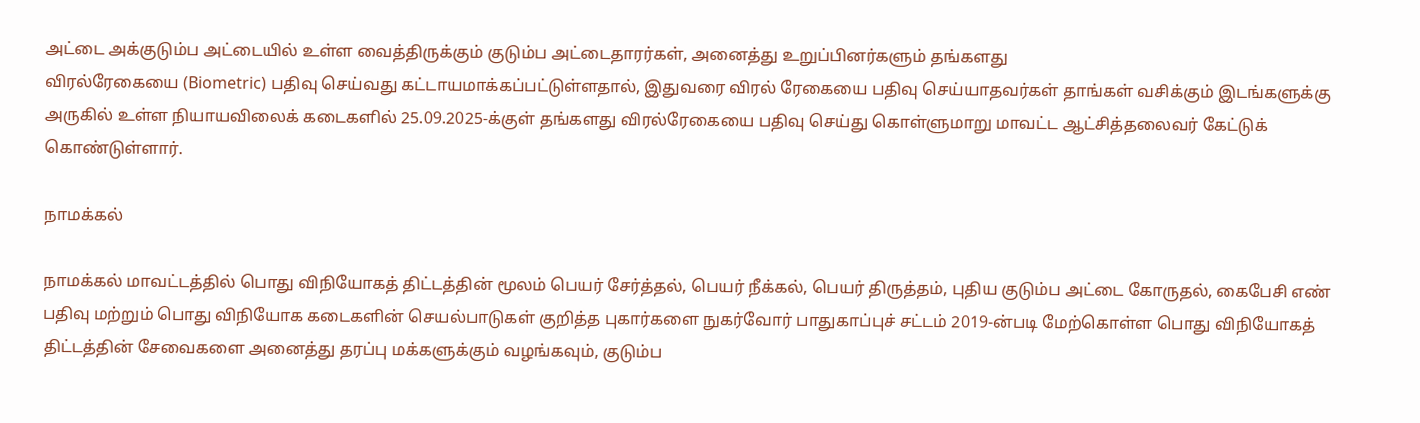அட்டை அக்குடும்ப அட்டையில் உள்ள வைத்திருக்கும் குடும்ப அட்டைதாரர்கள், அனைத்து உறுப்பினர்களும் தங்களது
விரல்ரேகையை (Biometric) பதிவு செய்வது கட்டாயமாக்கப்பட்டுள்ளதால், இதுவரை விரல் ரேகையை பதிவு செய்யாதவர்கள் தாங்கள் வசிக்கும் இடங்களுக்கு அருகில் உள்ள நியாயவிலைக் கடைகளில் 25.09.2025-க்குள் தங்களது விரல்ரேகையை பதிவு செய்து கொள்ளுமாறு மாவட்ட ஆட்சித்தலைவர் கேட்டுக் கொண்டுள்ளார்.

நாமக்கல்

நாமக்கல் மாவட்டத்தில் பொது விநியோகத் திட்டத்தின் மூலம் பெயர் சேர்த்தல், பெயர் நீக்கல், பெயர் திருத்தம், புதிய குடும்ப அட்டை கோருதல், கைபேசி எண் பதிவு மற்றும் பொது விநியோக கடைகளின் செயல்பாடுகள் குறித்த புகார்களை நுகர்வோர் பாதுகாப்புச் சட்டம் 2019-ன்படி மேற்கொள்ள பொது விநியோகத் திட்டத்தின் சேவைகளை அனைத்து தரப்பு மக்களுக்கும் வழங்கவும், குடும்ப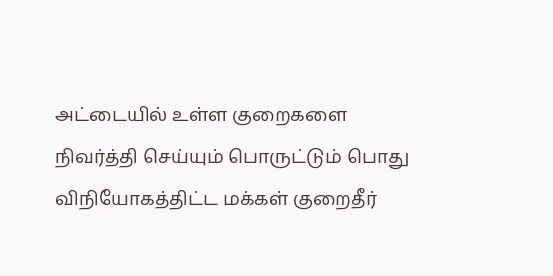அட்டையில் உள்ள குறைகளை நிவர்த்தி செய்யும் பொருட்டும் பொது விநியோகத்திட்ட மக்கள் குறைதீர்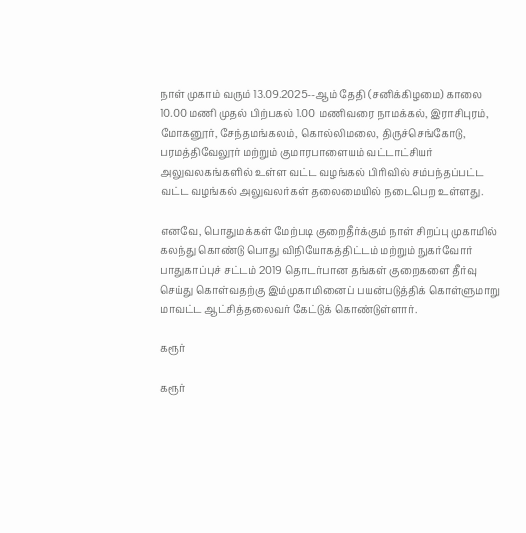நாள் முகாம் வரும் 13.09.2025--ஆம் தேதி (சனிக்கிழமை) காலை 10.00 மணி முதல் பிற்பகல் 1.00 மணிவரை நாமக்கல், இராசிபுரம், மோகனூர், சேந்தமங்கலம், கொல்லிமலை, திருச்செங்கோடு, பரமத்திவேலூர் மற்றும் குமாரபாளையம் வட்டாட்சியர் அலுவலகங்களில் உள்ள வட்ட வழங்கல் பிரிவில் சம்பந்தப்பட்ட வட்ட வழங்கல் அலுவலர்கள் தலைமையில் நடைபெற உள்ளது.

எனவே, பொதுமக்கள் மேற்படி குறைதீர்க்கும் நாள் சிறப்பு முகாமில் கலந்து கொண்டு பொது விநியோகத்திட்டம் மற்றும் நுகர்வோர் பாதுகாப்புச் சட்டம் 2019 தொடர்பான தங்கள் குறைகளை தீர்வு செய்து கொள்வதற்கு இம்முகாமினைப் பயன்படுத்திக் கொள்ளுமாறு மாவட்ட ஆட்சித்தலைவர் கேட்டுக் கொண்டுள்ளார்.

கரூர்

கரூர்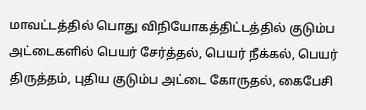மாவட்டத்தில் பொது விநியோகத்திட்டத்தில் குடும்ப அட்டைகளில் பெயர் சேர்த்தல், பெயர் நீக்கல், பெயர் திருத்தம், புதிய குடும்ப அட்டை கோருதல், கைபேசி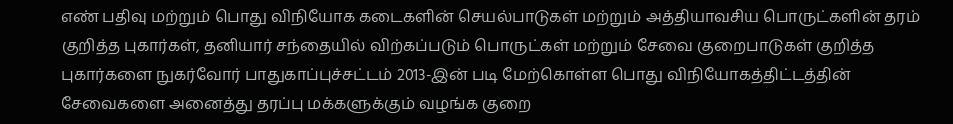எண் பதிவு மற்றும் பொது விநியோக கடைகளின் செயல்பாடுகள் மற்றும் அத்தியாவசிய பொருட்களின் தரம் குறித்த புகார்கள், தனியார் சந்தையில் விற்கப்படும் பொருட்கள் மற்றும் சேவை குறைபாடுகள் குறித்த புகார்களை நுகர்வோர் பாதுகாப்புச்சட்டம் 2013-இன் படி மேற்கொள்ள பொது விநியோகத்திட்டத்தின் சேவைகளை அனைத்து தரப்பு மக்களுக்கும் வழங்க குறை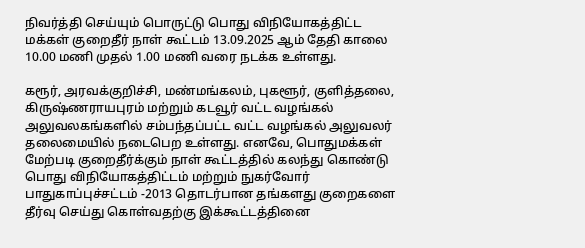நிவர்த்தி செய்யும் பொருட்டு பொது விநியோகத்திட்ட மக்கள் குறைதீர் நாள் கூட்டம் 13.09.2025 ஆம் தேதி காலை 10.00 மணி முதல் 1.00 மணி வரை நடக்க உள்ளது.

கரூர், அரவக்குறிச்சி, மண்மங்கலம், புகளூர், குளித்தலை, கிருஷ்ணராயபுரம் மற்றும் கடவூர் வட்ட வழங்கல் அலுவலகங்களில் சம்பந்தப்பட்ட வட்ட வழங்கல் அலுவலர் தலைமையில் நடைபெற உள்ளது. எனவே, பொதுமக்கள் மேற்படி குறைதீர்க்கும் நாள் கூட்டத்தில் கலந்து கொண்டு பொது விநியோகத்திட்டம் மற்றும் நுகர்வோர் பாதுகாப்புச்சட்டம் -2013 தொடர்பான தங்களது குறைகளை தீர்வு செய்து கொள்வதற்கு இக்கூட்டத்தினை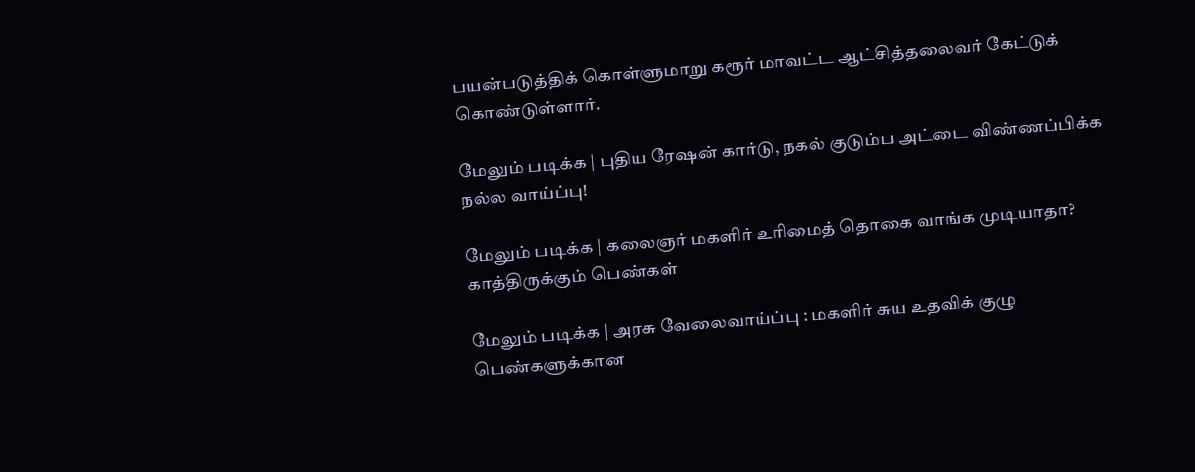பயன்படுத்திக் கொள்ளுமாறு கரூர் மாவட்ட ஆட்சித்தலைவர் கேட்டுக் கொண்டுள்ளார்.

மேலும் படிக்க | புதிய ரேஷன் கார்டு, நகல் குடும்ப அட்டை விண்ணப்பிக்க நல்ல வாய்ப்பு!

மேலும் படிக்க | கலைஞர் மகளிர் உரிமைத் தொகை வாங்க முடியாதா? காத்திருக்கும் பெண்கள்

மேலும் படிக்க | அரசு வேலைவாய்ப்பு : மகளிர் சுய உதவிக் குழு பெண்களுக்கான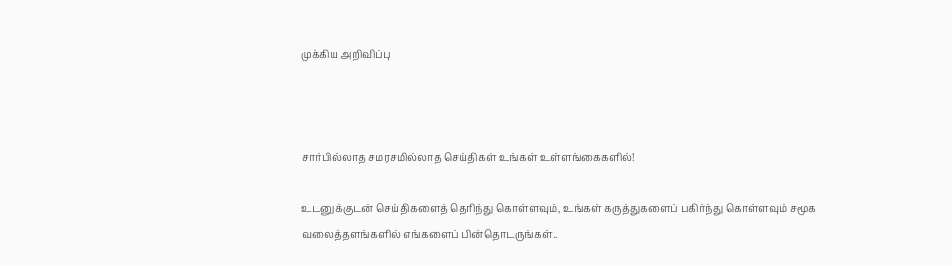முக்கிய அறிவிப்பு



சார்பில்லாத சமரசமில்லாத செய்திகள் உங்கள் உள்ளங்கைகளில்!

உடனுக்குடன் செய்திகளைத் தெரிந்து கொள்ளவும், உங்கள் கருத்துகளைப் பகிர்ந்து கொள்ளவும் சமூக வலைத்தளங்களில் எங்களைப் பின்தொடருங்கள்..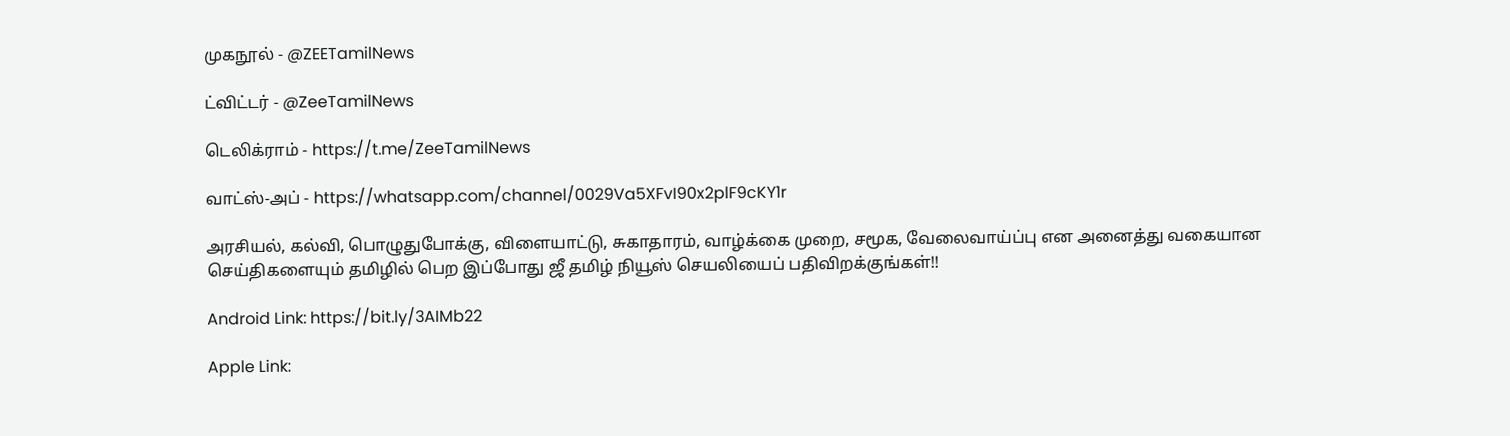முகநூல் - @ZEETamilNews

ட்விட்டர் - @ZeeTamilNews

டெலிக்ராம் - https://t.me/ZeeTamilNews

வாட்ஸ்-அப் - https://whatsapp.com/channel/0029Va5XFvI90x2plF9cKY1r

அரசியல், கல்வி, பொழுதுபோக்கு, விளையாட்டு, சுகாதாரம், வாழ்க்கை முறை, சமூக, வேலைவாய்ப்பு என அனைத்து வகையான செய்திகளையும் தமிழில் பெற இப்போது ஜீ தமிழ் நியூஸ் செயலியைப் பதிவிறக்குங்கள்!!

Android Link: https://bit.ly/3AIMb22

Apple Link: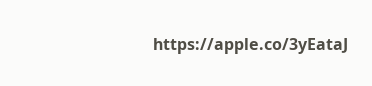https://apple.co/3yEataJ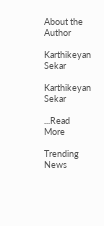About the Author

Karthikeyan Sekar

Karthikeyan Sekar

...Read More

Trending News